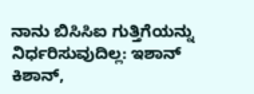ನಾನು ಬಿಸಿಸಿಐ ಗುತ್ತಿಗೆಯನ್ನು ನಿರ್ಧರಿಸುವುದಿಲ್ಲ: ಇಶಾನ್ ಕಿಶಾನ್,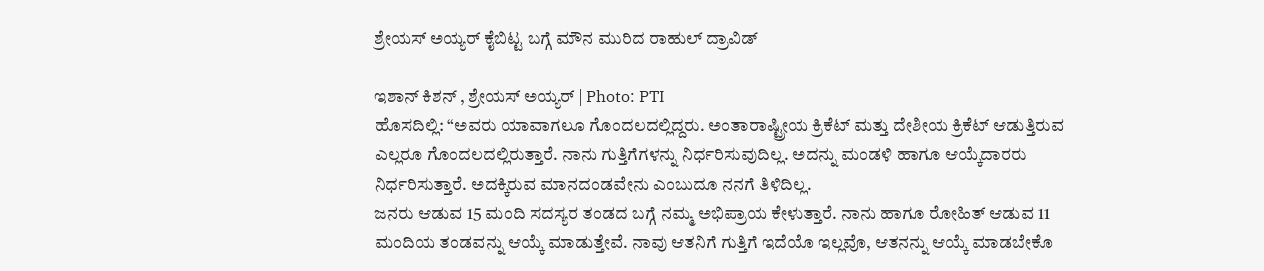ಶ್ರೇಯಸ್ ಅಯ್ಯರ್ ಕೈಬಿಟ್ಟ ಬಗ್ಗೆ ಮೌನ ಮುರಿದ ರಾಹುಲ್ ದ್ರಾವಿಡ್

ಇಶಾನ್ ಕಿಶನ್ , ಶ್ರೇಯಸ್ ಅಯ್ಯರ್ | Photo: PTI
ಹೊಸದಿಲ್ಲಿ: “ಅವರು ಯಾವಾಗಲೂ ಗೊಂದಲದಲ್ಲಿದ್ದರು. ಅಂತಾರಾಷ್ಟ್ರೀಯ ಕ್ರಿಕೆಟ್ ಮತ್ತು ದೇಶೀಯ ಕ್ರಿಕೆಟ್ ಆಡುತ್ತಿರುವ ಎಲ್ಲರೂ ಗೊಂದಲದಲ್ಲಿರುತ್ತಾರೆ. ನಾನು ಗುತ್ತಿಗೆಗಳನ್ನು ನಿರ್ಧರಿಸುವುದಿಲ್ಲ. ಅದನ್ನು ಮಂಡಳಿ ಹಾಗೂ ಆಯ್ಕೆದಾರರು ನಿರ್ಧರಿಸುತ್ತಾರೆ. ಅದಕ್ಕಿರುವ ಮಾನದಂಡವೇನು ಎಂಬುದೂ ನನಗೆ ತಿಳಿದಿಲ್ಲ.
ಜನರು ಆಡುವ 15 ಮಂದಿ ಸದಸ್ಯರ ತಂಡದ ಬಗ್ಗೆ ನಮ್ಮ ಅಭಿಪ್ರಾಯ ಕೇಳುತ್ತಾರೆ. ನಾನು ಹಾಗೂ ರೋಹಿತ್ ಆಡುವ 11 ಮಂದಿಯ ತಂಡವನ್ನು ಆಯ್ಕೆ ಮಾಡುತ್ತೇವೆ. ನಾವು ಆತನಿಗೆ ಗುತ್ತಿಗೆ ಇದೆಯೊ ಇಲ್ಲವೊ, ಆತನನ್ನು ಆಯ್ಕೆ ಮಾಡಬೇಕೊ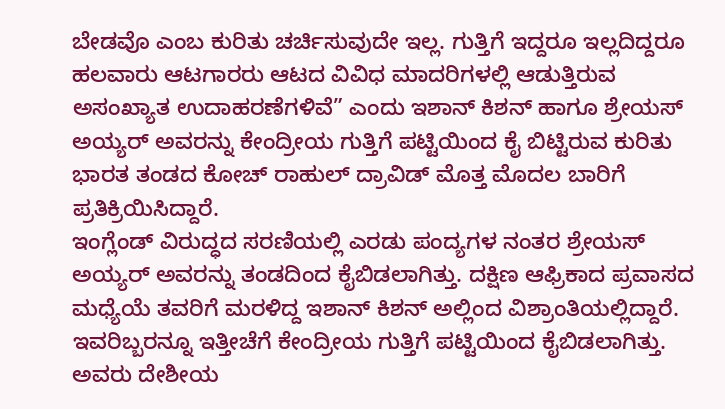ಬೇಡವೊ ಎಂಬ ಕುರಿತು ಚರ್ಚಿಸುವುದೇ ಇಲ್ಲ. ಗುತ್ತಿಗೆ ಇದ್ದರೂ ಇಲ್ಲದಿದ್ದರೂ ಹಲವಾರು ಆಟಗಾರರು ಆಟದ ವಿವಿಧ ಮಾದರಿಗಳಲ್ಲಿ ಆಡುತ್ತಿರುವ ಅಸಂಖ್ಯಾತ ಉದಾಹರಣೆಗಳಿವೆ” ಎಂದು ಇಶಾನ್ ಕಿಶನ್ ಹಾಗೂ ಶ್ರೇಯಸ್ ಅಯ್ಯರ್ ಅವರನ್ನು ಕೇಂದ್ರೀಯ ಗುತ್ತಿಗೆ ಪಟ್ಟಿಯಿಂದ ಕೈ ಬಿಟ್ಟಿರುವ ಕುರಿತು ಭಾರತ ತಂಡದ ಕೋಚ್ ರಾಹುಲ್ ದ್ರಾವಿಡ್ ಮೊತ್ತ ಮೊದಲ ಬಾರಿಗೆ ಪ್ರತಿಕ್ರಿಯಿಸಿದ್ದಾರೆ.
ಇಂಗ್ಲೆಂಡ್ ವಿರುದ್ಧದ ಸರಣಿಯಲ್ಲಿ ಎರಡು ಪಂದ್ಯಗಳ ನಂತರ ಶ್ರೇಯಸ್ ಅಯ್ಯರ್ ಅವರನ್ನು ತಂಡದಿಂದ ಕೈಬಿಡಲಾಗಿತ್ತು. ದಕ್ಷಿಣ ಆಫ್ರಿಕಾದ ಪ್ರವಾಸದ ಮಧ್ಯೆಯೆ ತವರಿಗೆ ಮರಳಿದ್ದ ಇಶಾನ್ ಕಿಶನ್ ಅಲ್ಲಿಂದ ವಿಶ್ರಾಂತಿಯಲ್ಲಿದ್ದಾರೆ. ಇವರಿಬ್ಬರನ್ನೂ ಇತ್ತೀಚೆಗೆ ಕೇಂದ್ರೀಯ ಗುತ್ತಿಗೆ ಪಟ್ಟಿಯಿಂದ ಕೈಬಿಡಲಾಗಿತ್ತು. ಅವರು ದೇಶೀಯ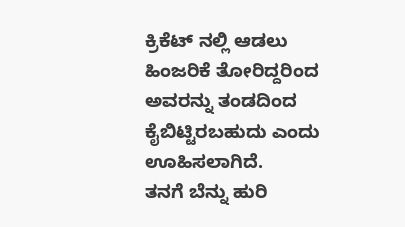ಕ್ರಿಕೆಟ್ ನಲ್ಲಿ ಆಡಲು ಹಿಂಜರಿಕೆ ತೋರಿದ್ದರಿಂದ ಅವರನ್ನು ತಂಡದಿಂದ ಕೈಬಿಟ್ಟಿರಬಹುದು ಎಂದು ಊಹಿಸಲಾಗಿದೆ.
ತನಗೆ ಬೆನ್ನು ಹುರಿ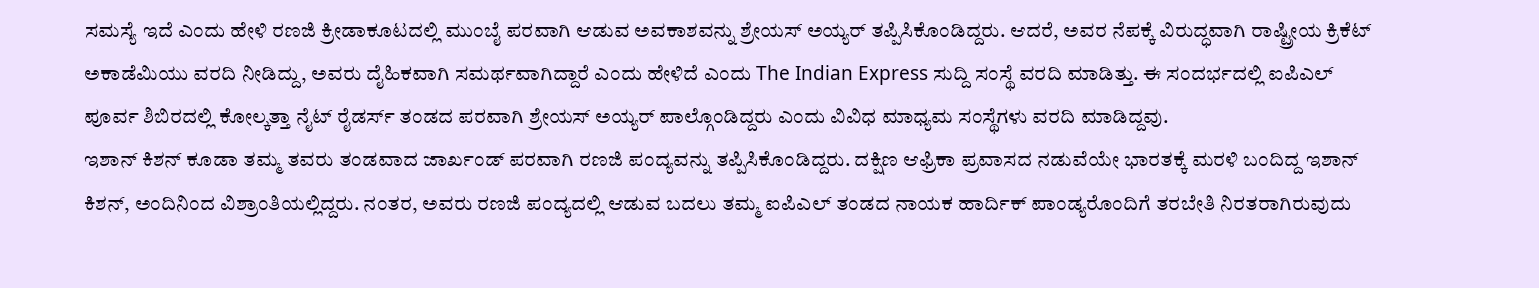ಸಮಸ್ಯೆ ಇದೆ ಎಂದು ಹೇಳಿ ರಣಜಿ ಕ್ರೀಡಾಕೂಟದಲ್ಲಿ ಮುಂಬೈ ಪರವಾಗಿ ಆಡುವ ಅವಕಾಶವನ್ನು ಶ್ರೇಯಸ್ ಅಯ್ಯರ್ ತಪ್ಪಿಸಿಕೊಂಡಿದ್ದರು. ಆದರೆ, ಅವರ ನೆಪಕ್ಕೆ ವಿರುದ್ಧವಾಗಿ ರಾಷ್ಟ್ರೀಯ ಕ್ರಿಕೆಟ್ ಅಕಾಡೆಮಿಯು ವರದಿ ನೀಡಿದ್ದು, ಅವರು ದೈಹಿಕವಾಗಿ ಸಮರ್ಥವಾಗಿದ್ದಾರೆ ಎಂದು ಹೇಳಿದೆ ಎಂದು The Indian Express ಸುದ್ದಿ ಸಂಸ್ಥೆ ವರದಿ ಮಾಡಿತ್ತು. ಈ ಸಂದರ್ಭದಲ್ಲಿ ಐಪಿಎಲ್ ಪೂರ್ವ ಶಿಬಿರದಲ್ಲಿ ಕೋಲ್ಕತ್ತಾ ನೈಟ್ ರೈಡರ್ಸ್ ತಂಡದ ಪರವಾಗಿ ಶ್ರೇಯಸ್ ಅಯ್ಯರ್ ಪಾಲ್ಗೊಂಡಿದ್ದರು ಎಂದು ವಿವಿಧ ಮಾಧ್ಯಮ ಸಂಸ್ಥೆಗಳು ವರದಿ ಮಾಡಿದ್ದವು.
ಇಶಾನ್ ಕಿಶನ್ ಕೂಡಾ ತಮ್ಮ ತವರು ತಂಡವಾದ ಜಾರ್ಖಂಡ್ ಪರವಾಗಿ ರಣಜಿ ಪಂದ್ಯವನ್ನು ತಪ್ಪಿಸಿಕೊಂಡಿದ್ದರು. ದಕ್ಷಿಣ ಆಫ್ರಿಕಾ ಪ್ರವಾಸದ ನಡುವೆಯೇ ಭಾರತಕ್ಕೆ ಮರಳಿ ಬಂದಿದ್ದ ಇಶಾನ್ ಕಿಶನ್, ಅಂದಿನಿಂದ ವಿಶ್ರಾಂತಿಯಲ್ಲಿದ್ದರು. ನಂತರ, ಅವರು ರಣಜಿ ಪಂದ್ಯದಲ್ಲಿ ಆಡುವ ಬದಲು ತಮ್ಮ ಐಪಿಎಲ್ ತಂಡದ ನಾಯಕ ಹಾರ್ದಿಕ್ ಪಾಂಡ್ಯರೊಂದಿಗೆ ತರಬೇತಿ ನಿರತರಾಗಿರುವುದು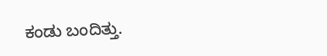ಕಂಡು ಬಂದಿತ್ತು.